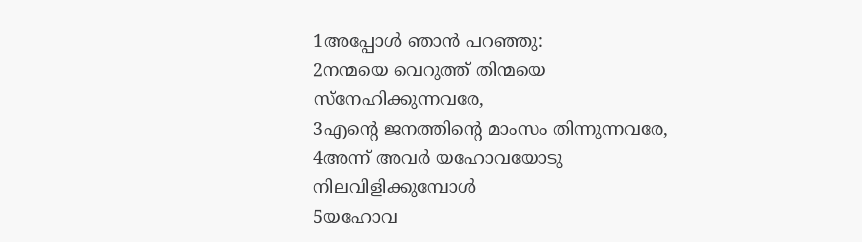1അപ്പോൾ ഞാൻ പറഞ്ഞു:
2നന്മയെ വെറുത്ത് തിന്മയെ സ്നേഹിക്കുന്നവരേ,
3എന്റെ ജനത്തിന്റെ മാംസം തിന്നുന്നവരേ,
4അന്ന് അവർ യഹോവയോടു നിലവിളിക്കുമ്പോൾ
5യഹോവ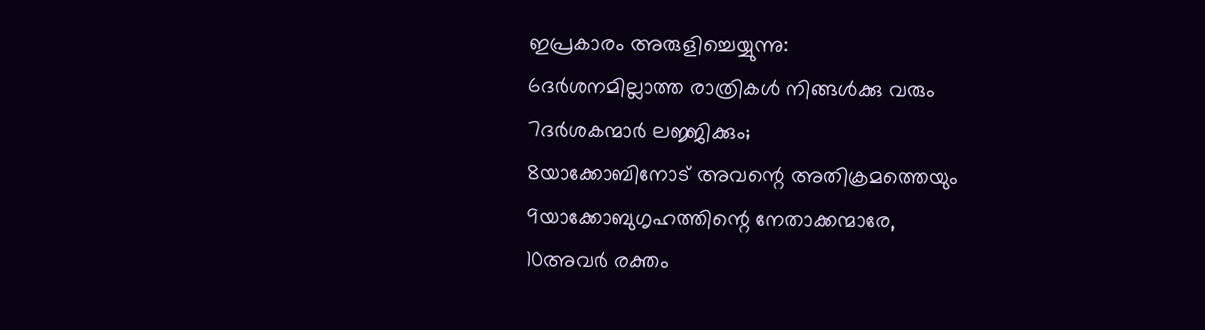ഇപ്രകാരം അരുളിച്ചെയ്യുന്നു:
6ദർശനമില്ലാത്ത രാത്രികൾ നിങ്ങൾക്കു വരും
7ദർശകന്മാർ ലജ്ജിക്കും;
8യാക്കോബിനോട് അവന്റെ അതിക്രമത്തെയും
9യാക്കോബുഗൃഹത്തിന്റെ നേതാക്കന്മാരേ,
10അവർ രക്തം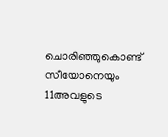ചൊരിഞ്ഞുകൊണ്ട് സീയോനെയും
11അവളുടെ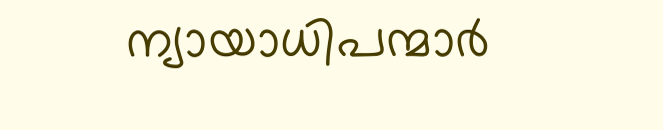ന്യായാധിപന്മാർ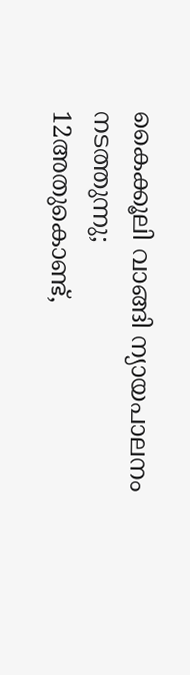കൈക്കൂലി വാങ്ങി ന്യായപാലനം നടത്തുന്നു;
12അതുകൊണ്ട്,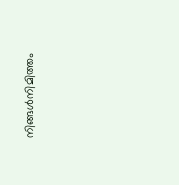നിങ്ങൾനിമിത്തം